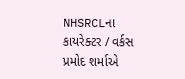NHSRCLના કાયરેક્ટર / વર્કસ પ્રમોદ શર્માએ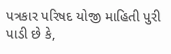પત્રકાર પરિષદ યોજી માહિતી પુરી પાડી છે કે,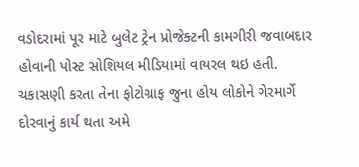વડોદરામાં પૂર માટે બુલેટ ટ્રેન પ્રોજેક્ટની કામગીરી જવાબદાર હોવાની પોસ્ટ સોશિયલ મીડિયામાં વાયરલ થઇ હતી. ચકાસણી કરતા તેના ફોટોગ્રાફ જુના હોય લોકોને ગેરમાર્ગે દોરવાનું કાર્ય થતા અમે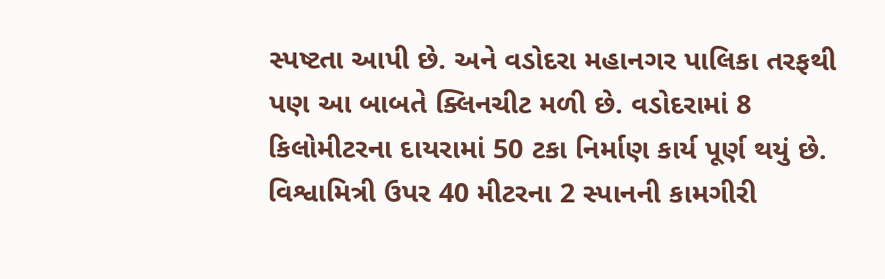સ્પષ્ટતા આપી છે. અને વડોદરા મહાનગર પાલિકા તરફથી પણ આ બાબતે ક્લિનચીટ મળી છે. વડોદરામાં 8 કિલોમીટરના દાયરામાં 50 ટકા નિર્માણ કાર્ય પૂર્ણ થયું છે. વિશ્વામિત્રી ઉપર 40 મીટરના 2 સ્પાનની કામગીરી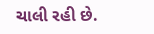ચાલી રહી છે.